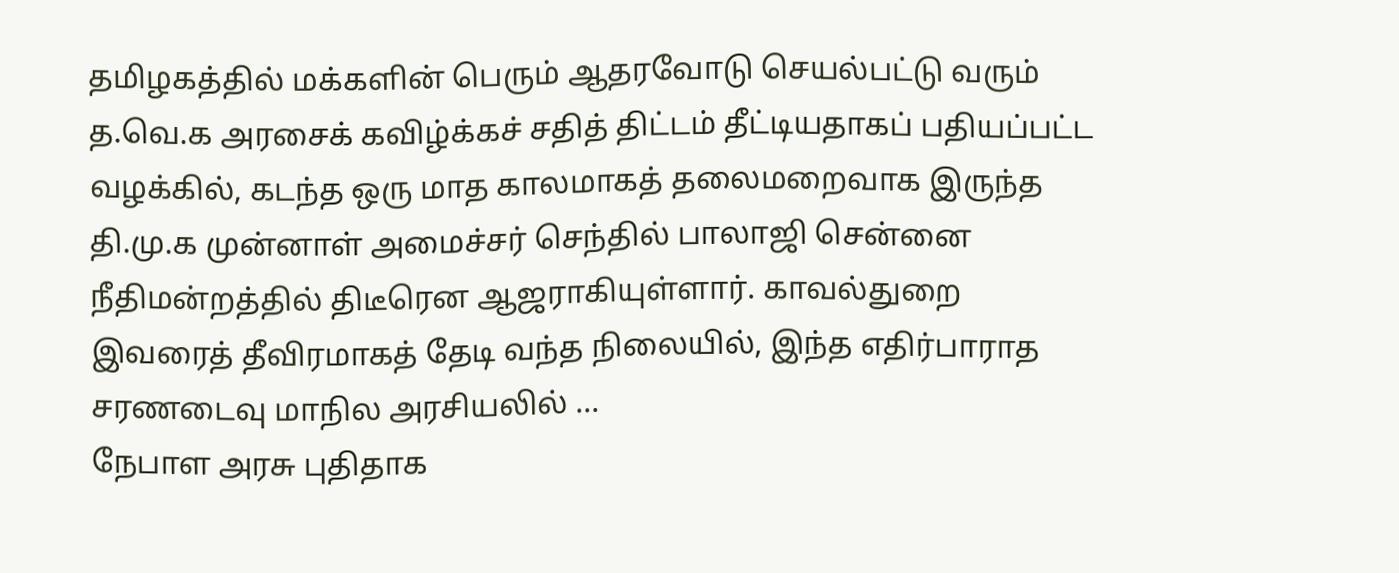தமிழகத்தில் மக்களின் பெரும் ஆதரவோடு செயல்பட்டு வரும் த.வெ.க அரசைக் கவிழ்க்கச் சதித் திட்டம் தீட்டியதாகப் பதியப்பட்ட வழக்கில், கடந்த ஒரு மாத காலமாகத் தலைமறைவாக இருந்த தி.மு.க முன்னாள் அமைச்சர் செந்தில் பாலாஜி சென்னை நீதிமன்றத்தில் திடீரென ஆஜராகியுள்ளார். காவல்துறை இவரைத் தீவிரமாகத் தேடி வந்த நிலையில், இந்த எதிர்பாராத சரணடைவு மாநில அரசியலில் ...
நேபாள அரசு புதிதாக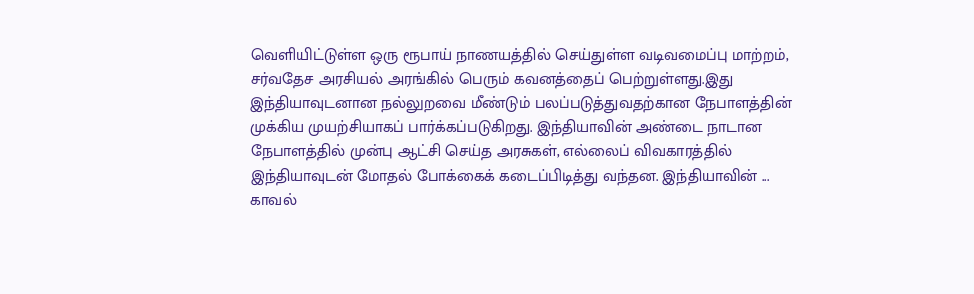வெளியிட்டுள்ள ஒரு ரூபாய் நாணயத்தில் செய்துள்ள வடிவமைப்பு மாற்றம், சர்வதேச அரசியல் அரங்கில் பெரும் கவனத்தைப் பெற்றுள்ளது.இது இந்தியாவுடனான நல்லுறவை மீண்டும் பலப்படுத்துவதற்கான நேபாளத்தின் முக்கிய முயற்சியாகப் பார்க்கப்படுகிறது. இந்தியாவின் அண்டை நாடான நேபாளத்தில் முன்பு ஆட்சி செய்த அரசுகள், எல்லைப் விவகாரத்தில் இந்தியாவுடன் மோதல் போக்கைக் கடைப்பிடித்து வந்தன. இந்தியாவின் ...
காவல்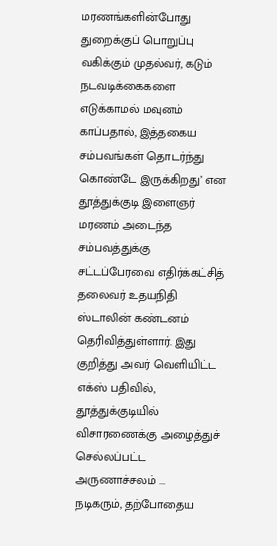மரணங்களின்போது துறைக்குப் பொறுப்பு வகிக்கும் முதல்வர், கடும் நடவடிக்கைகளை எடுக்காமல் மவுனம் காப்பதால், இத்தகைய சம்பவங்கள் தொடர்ந்து கொண்டே இருக்கிறது’ என தூத்துக்குடி இளைஞர் மரணம் அடைந்த சம்பவத்துக்கு சட்டப்பேரவை எதிர்க்கட்சித் தலைவர் உதயநிதி ஸ்டாலின் கண்டனம் தெரிவித்துள்ளார். இது குறித்து அவர் வெளியிட்ட எக்ஸ் பதிவில், தூத்துக்குடியில் விசாரணைக்கு அழைத்துச் செல்லப்பட்ட அருணாச்சலம் ...
நடிகரும், தற்போதைய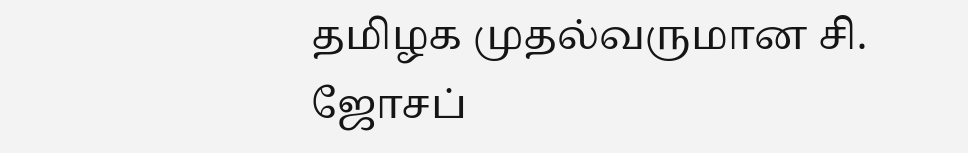தமிழக முதல்வருமான சி. ஜோசப்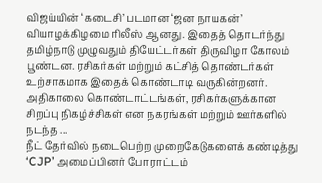விஜய்யின் ‘கடைசி’ படமான ‘ஜன நாயகன்’ வியாழக்கிழமை ரிலீஸ் ஆனது. இதைத் தொடர்ந்து தமிழ்நாடு முழுவதும் தியேட்டர்கள் திருவிழா கோலம் பூண்டன. ரசிகர்கள் மற்றும் கட்சித் தொண்டர்கள் உற்சாகமாக இதைக் கொண்டாடி வருகின்றனர். அதிகாலை கொண்டாட்டங்கள், ரசிகர்களுக்கான சிறப்பு நிகழ்ச்சிகள் என நகரங்கள் மற்றும் ஊர்களில் நடந்த ...
நீட் தேர்வில் நடைபெற்ற முறைகேடுகளைக் கண்டித்து ‘CJP’ அமைப்பினர் போராட்டம்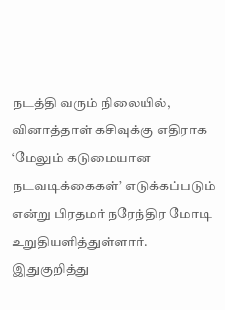நடத்தி வரும் நிலையில், வினாத்தாள் கசிவுக்கு எதிராக ‘மேலும் கடுமையான நடவடிக்கைகள்’ எடுக்கப்படும் என்று பிரதமர் நரேந்திர மோடி உறுதியளித்துள்ளார். இதுகுறித்து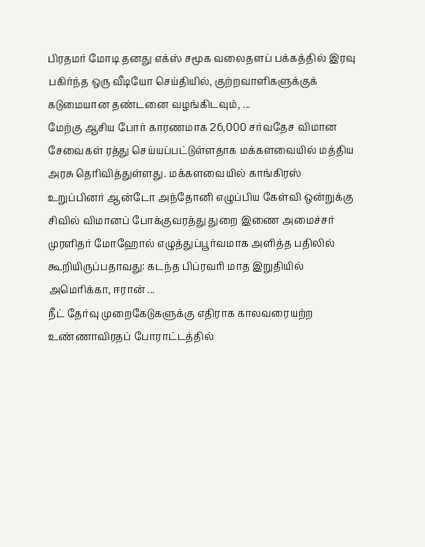பிரதமர் மோடி தனது எக்ஸ் சமூக வலைதளப் பக்கத்தில் இரவு பகிர்ந்த ஒரு வீடியோ செய்தியில், குற்றவாளிகளுக்குக் கடுமையான தண்டனை வழங்கிடவும், ...
மேற்கு ஆசிய போர் காரணமாக 26,000 சர்வதேச விமான சேவைகள் ரத்து செய்யப்பட்டுள்ளதாக மக்களவையில் மத்திய அரசு தெரிவித்துள்ளது. மக்களவையில் காங்கிரஸ் உறுப்பினர் ஆன்டோ அந்தோனி எழுப்பிய கேள்வி ஒன்றுக்கு சிவில் விமானப் போக்குவரத்து துறை இணை அமைச்சர் முரளிதர் மோஹோல் எழுத்துப்பூர்வமாக அளித்த பதிலில் கூறியிருப்பதாவது: கடந்த பிப்ரவரி மாத இறுதியில் அமெரிக்கா, ஈரான் ...
நீட் தேர்வு முறைகேடுகளுக்கு எதிராக காலவரையற்ற உண்ணாவிரதப் போராட்டத்தில்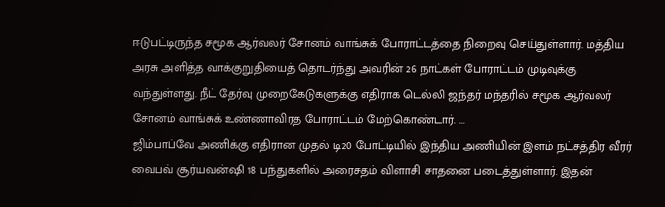ஈடுபட்டிருந்த சமூக ஆர்வலர் சோனம் வாங்சுக் போராட்டத்தை நிறைவு செய்துள்ளார். மத்திய அரசு அளித்த வாக்குறுதியைத் தொடர்ந்து அவரின் 26 நாட்கள் போராட்டம் முடிவுக்கு வந்துள்ளது. நீட் தேர்வு முறைகேடுகளுக்கு எதிராக டெல்லி ஜந்தர் மந்தரில் சமூக ஆர்வலர் சோனம் வாங்சுக் உண்ணாவிரத போராட்டம் மேற்கொண்டார். ...
ஜிம்பாப்வே அணிக்கு எதிரான முதல் டி20 போட்டியில் இந்திய அணியின் இளம் நட்சத்திர வீரர் வைபவ் சூர்யவன்ஷி 18 பந்துகளில் அரைசதம் விளாசி சாதனை படைத்துள்ளார். இதன்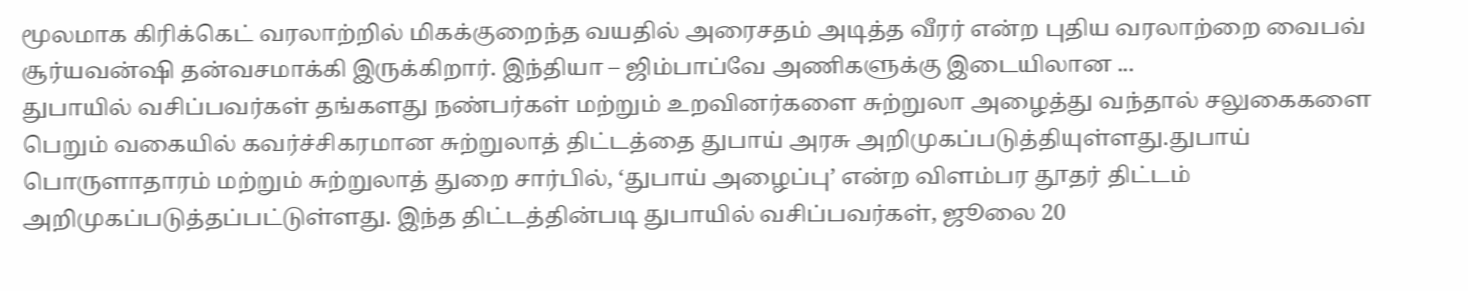மூலமாக கிரிக்கெட் வரலாற்றில் மிகக்குறைந்த வயதில் அரைசதம் அடித்த வீரர் என்ற புதிய வரலாற்றை வைபவ் சூர்யவன்ஷி தன்வசமாக்கி இருக்கிறார். இந்தியா – ஜிம்பாப்வே அணிகளுக்கு இடையிலான ...
துபாயில் வசிப்பவர்கள் தங்களது நண்பர்கள் மற்றும் உறவினர்களை சுற்றுலா அழைத்து வந்தால் சலுகைகளை பெறும் வகையில் கவர்ச்சிகரமான சுற்றுலாத் திட்டத்தை துபாய் அரசு அறிமுகப்படுத்தியுள்ளது.துபாய் பொருளாதாரம் மற்றும் சுற்றுலாத் துறை சார்பில், ‘துபாய் அழைப்பு’ என்ற விளம்பர தூதர் திட்டம் அறிமுகப்படுத்தப்பட்டுள்ளது. இந்த திட்டத்தின்படி துபாயில் வசிப்பவர்கள், ஜூலை 20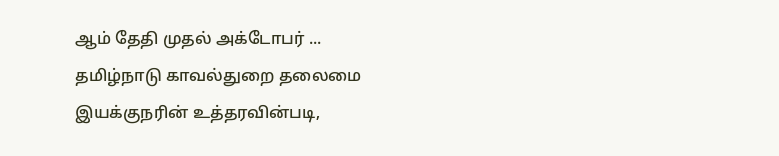ஆம் தேதி முதல் அக்டோபர் ...
தமிழ்நாடு காவல்துறை தலைமை இயக்குநரின் உத்தரவின்படி,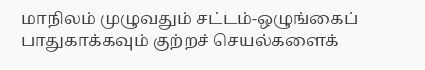மாநிலம் முழுவதும் சட்டம்-ஒழுங்கைப் பாதுகாக்கவும் குற்றச் செயல்களைக்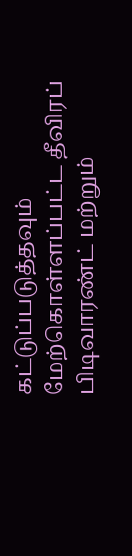கட்டுப்படுத்தவும் மேற்கொள்ளப்பட்ட தீவிரப் பிடிவாரண்ட் மற்றும்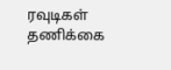ரவுடிகள் தணிக்கை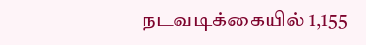நடவடிக்கையில் 1,155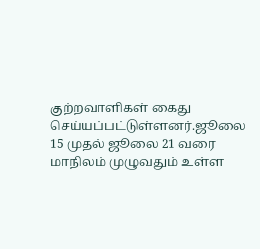குற்றவாளிகள் கைது செய்யப்பட்டுள்ளனர்.ஜூலை 15 முதல் ஜூலை 21 வரை மாநிலம் முழுவதும் உள்ள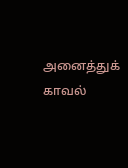அனைத்துக் காவல்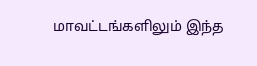மாவட்டங்களிலும் இந்த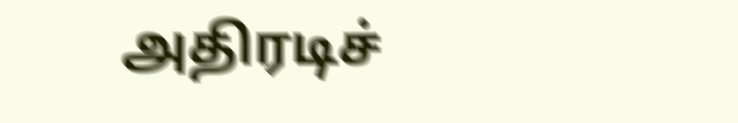அதிரடிச்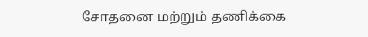சோதனை மற்றும் தணிக்கை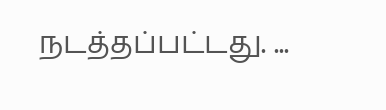நடத்தப்பட்டது. ...